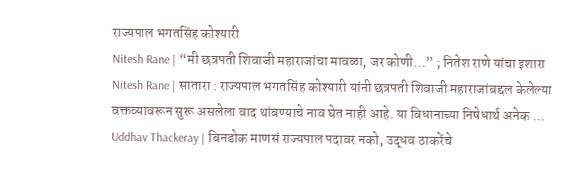राज्यपाल भगतसिंह कोश्यारी
Nitesh Rane | “मी छत्रपती शिवाजी महाराजांचा मावळा, जर कोणी…” ; नितेश राणे यांचा इशारा
Nitesh Rane | सातारा : राज्यपाल भगतसिंह कोश्यारी यांनी छत्रपती शिवाजी महाराजांबद्दल केलेल्या वक्तव्यावरून सुरू असलेला वाद थांबण्याचे नाव घेत नाही आहे. या विधानाच्या निषेधार्थ अनेक ...
Uddhav Thackeray | बिनडोक माणसं राज्यपाल पदावर नको, उद्धव ठाकरेंचे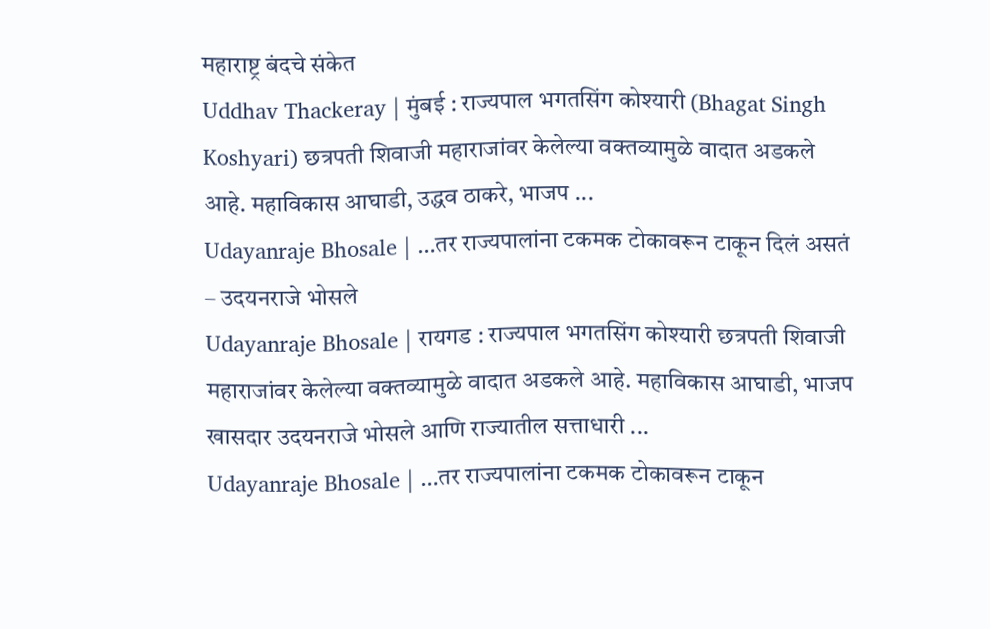महाराष्ट्र बंदचे संकेत
Uddhav Thackeray | मुंबई : राज्यपाल भगतसिंग कोश्यारी (Bhagat Singh Koshyari) छत्रपती शिवाजी महाराजांवर केलेल्या वक्तव्यामुळे वादात अडकले आहे. महाविकास आघाडी, उद्धव ठाकरे, भाजप ...
Udayanraje Bhosale | …तर राज्यपालांना टकमक टोकावरून टाकून दिलं असतं – उदयनराजे भोसले
Udayanraje Bhosale | रायगड : राज्यपाल भगतसिंग कोश्यारी छत्रपती शिवाजी महाराजांवर केलेल्या वक्तव्यामुळे वादात अडकले आहे. महाविकास आघाडी, भाजप खासदार उदयनराजे भोसले आणि राज्यातील सत्ताधारी ...
Udayanraje Bhosale | …तर राज्यपालांना टकमक टोकावरून टाकून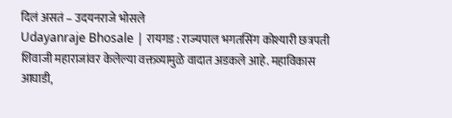दिलं असतं – उदयनराजे भोसले
Udayanraje Bhosale | रायगड : राज्यपाल भगतसिंग कोश्यारी छत्रपती शिवाजी महाराजांवर केलेल्या वक्तव्यामुळे वादात अडकले आहे. महाविकास आघाडी,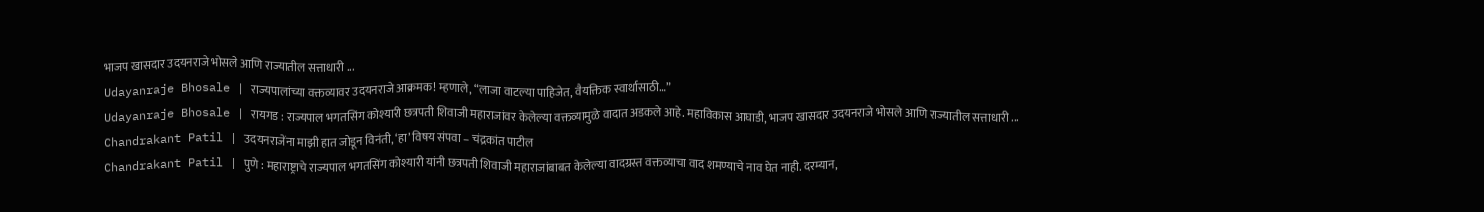भाजप खासदार उदयनराजे भोसले आणि राज्यातील सत्ताधारी ...
Udayanraje Bhosale | राज्यपालांच्या वक्तव्यावर उदयनराजे आक्रमक! म्हणाले, “लाजा वाटल्या पाहिजेत, वैयक्तिक स्वार्थासाठी…”
Udayanraje Bhosale | रायगड : राज्यपाल भगतसिंग कोश्यारी छत्रपती शिवाजी महाराजांवर केलेल्या वक्तव्यामुळे वादात अडकले आहे. महाविकास आघाडी, भाजप खासदार उदयनराजे भोसले आणि राज्यातील सत्ताधारी ...
Chandrakant Patil | उदयनराजेंना माझी हात जोडून विनंती, ‘हा’ विषय संपवा – चंद्रकांत पाटील
Chandrakant Patil | पुणे : महाराष्ट्राचे राज्यपाल भगतसिंग कोश्यारी यांनी छत्रपती शिवाजी महाराजांबाबत केलेल्या वादग्रस्त वक्तव्याचा वाद शमण्याचे नाव घेत नाही. दरम्यान,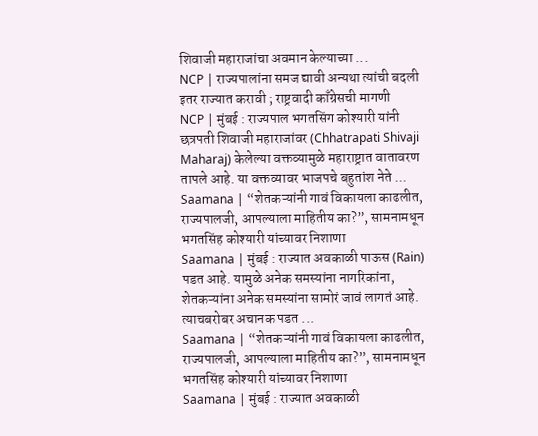शिवाजी महाराजांचा अवमान केल्याच्या ...
NCP | राज्यपालांना समज द्यावी अन्यथा त्यांची बदली इतर राज्यात करावी ; राष्ट्रवादी काँग्रेसची मागणी
NCP | मुंबई : राज्यपाल भगतसिंग कोश्यारी यांनी छत्रपती शिवाजी महाराजांवर (Chhatrapati Shivaji Maharaj) केलेल्या वक्तव्यामुळे महाराष्ट्रात वातावरण तापले आहे. या वक्तव्यावर भाजपचे बहुतांश नेते ...
Saamana | “शेतकऱ्यांनी गावं विकायला काढलीत, राज्यपालजी, आपल्याला माहितीय का?”, सामनामधून भगतसिंह कोश्यारी यांच्यावर निशाणा
Saamana | मुंबई : राज्यात अवकाळी पाऊस (Rain) पडत आहे. यामुळे अनेक समस्यांना नागरिकांना, शेतकऱ्यांना अनेक समस्यांना सामोरं जावं लागतं आहे. त्याचबरोबर अचानक पडत ...
Saamana | “शेतकऱ्यांनी गावं विकायला काढलीत, राज्यपालजी, आपल्याला माहितीय का?”, सामनामधून भगतसिंह कोश्यारी यांच्यावर निशाणा
Saamana | मुंबई : राज्यात अवकाळी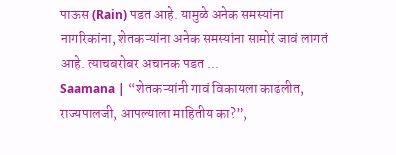पाऊस (Rain) पडत आहे. यामुळे अनेक समस्यांना नागरिकांना, शेतकऱ्यांना अनेक समस्यांना सामोरं जावं लागतं आहे. त्याचबरोबर अचानक पडत ...
Saamana | “शेतकऱ्यांनी गावं विकायला काढलीत, राज्यपालजी, आपल्याला माहितीय का?”,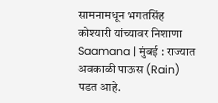सामनामधून भगतसिंह कोश्यारी यांच्यावर निशाणा
Saamana | मुंबई : राज्यात अवकाळी पाऊस (Rain) पडत आहे.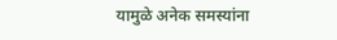यामुळे अनेक समस्यांना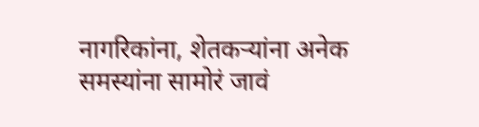नागरिकांना, शेतकऱ्यांना अनेक समस्यांना सामोरं जावं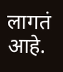लागतं आहे.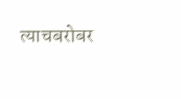त्याचबरोबर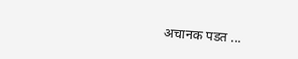अचानक पडत ...